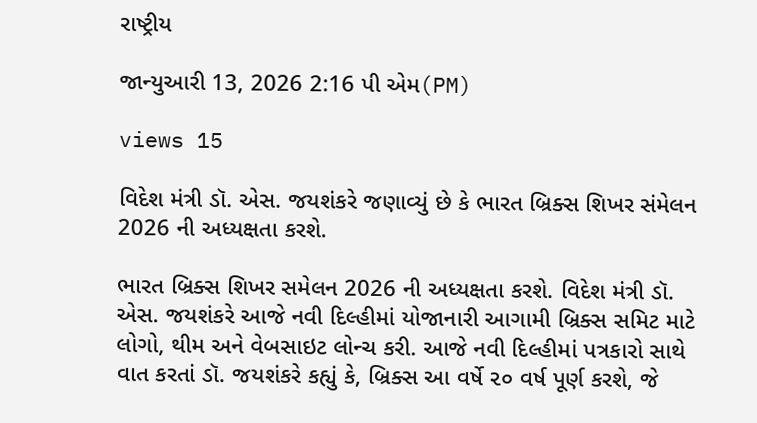રાષ્ટ્રીય

જાન્યુઆરી 13, 2026 2:16 પી એમ(PM)

views 15

વિદેશ મંત્રી ડૉ. એસ. જયશંકરે જણાવ્યું છે કે ભારત બ્રિક્સ શિખર સંમેલન 2026 ની અધ્યક્ષતા કરશે.

ભારત બ્રિક્સ શિખર સમેલન 2026 ની અધ્યક્ષતા કરશે. વિદેશ મંત્રી ડૉ. એસ. જયશંકરે આજે નવી દિલ્હીમાં યોજાનારી આગામી બ્રિક્સ સમિટ માટે લોગો, થીમ અને વેબસાઇટ લોન્ચ કરી. આજે નવી દિલ્હીમાં પત્રકારો સાથે વાત કરતાં ડૉ. જયશંકરે કહ્યું કે, બ્રિક્સ આ વર્ષે ૨૦ વર્ષ પૂર્ણ કરશે, જે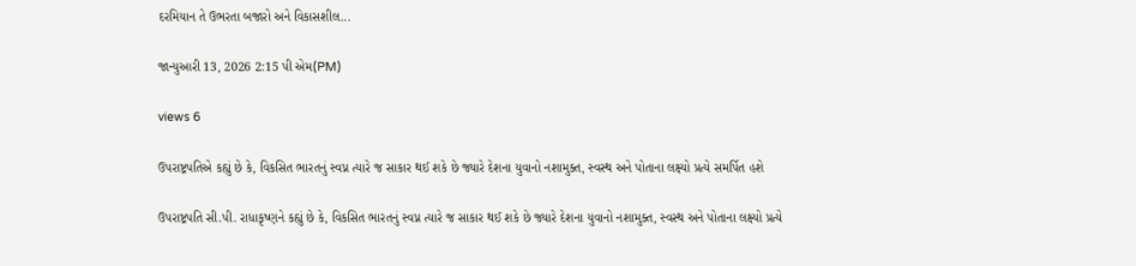દરમિયાન તે ઉભરતા બજારો અને વિકાસશીલ...

જાન્યુઆરી 13, 2026 2:15 પી એમ(PM)

views 6

ઉપરાષ્ટ્રપતિએ કહ્યું છે કે, વિકસિત ભારતનું સ્વપ્ન ત્યારે જ સાકાર થઈ શકે છે જ્યારે દેશના યુવાનો નશામુક્ત, સ્વસ્થ અને પોતાના લક્ષ્યો પ્રત્યે સમર્પિત હશે

ઉપરાષ્ટ્રપતિ સી.પી. રાધાકૃષ્ણને કહ્યું છે કે, વિકસિત ભારતનું સ્વપ્ન ત્યારે જ સાકાર થઈ શકે છે જ્યારે દેશના યુવાનો નશામુક્ત, સ્વસ્થ અને પોતાના લક્ષ્યો પ્રત્યે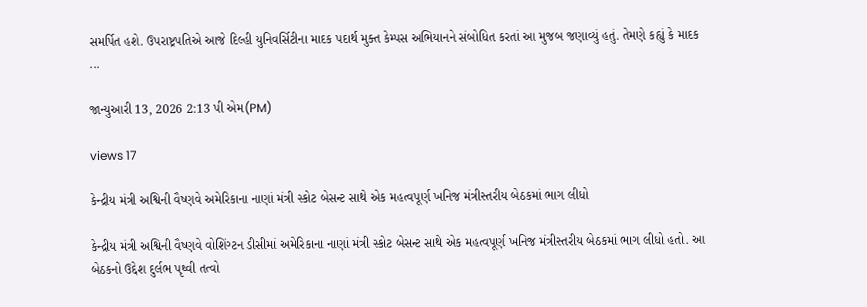સમર્પિત હશે. ઉપરાષ્ટ્રપતિએ આજે દિલ્હી યુનિવર્સિટીના માદક પદાર્થ મુક્ત કેમ્પસ અભિયાનને સંબોધિત કરતાં આ મુજબ જણાવ્યું હતું. તેમણે કહ્યું કે માદક ...

જાન્યુઆરી 13, 2026 2:13 પી એમ(PM)

views 17

કેન્દ્રીય મંત્રી અશ્વિની વૈષ્ણવે અમેરિકાના નાણાં મંત્રી સ્કોટ બેસન્ટ સાથે એક મહત્વપૂર્ણ ખનિજ મંત્રીસ્તરીય બેઠકમાં ભાગ લીધો

કેન્દ્રીય મંત્રી અશ્વિની વૈષ્ણવે વોશિંગ્ટન ડીસીમાં અમેરિકાના નાણાં મંત્રી સ્કોટ બેસન્ટ સાથે એક મહત્વપૂર્ણ ખનિજ મંત્રીસ્તરીય બેઠકમાં ભાગ લીધો હતો. આ બેઠકનો ઉદ્દેશ દુર્લભ પૃથ્વી તત્વો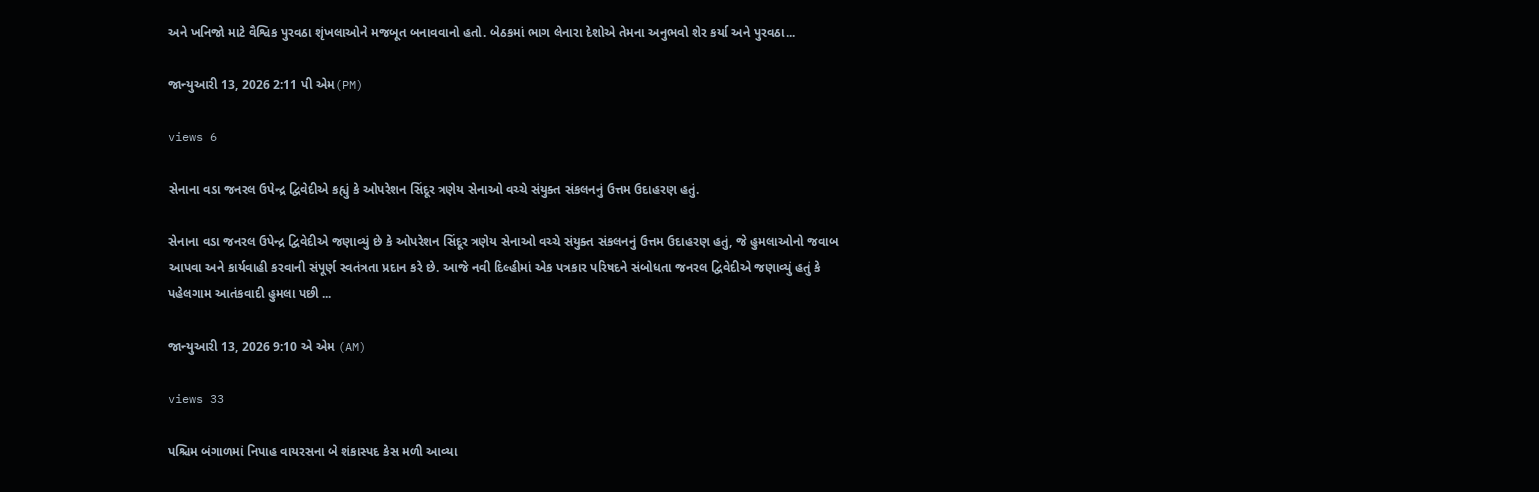અને ખનિજો માટે વૈશ્વિક પુરવઠા શૃંખલાઓને મજબૂત બનાવવાનો હતો. બેઠકમાં ભાગ લેનારા દેશોએ તેમના અનુભવો શેર કર્યા અને પુરવઠા...

જાન્યુઆરી 13, 2026 2:11 પી એમ(PM)

views 6

સેનાના વડા જનરલ ઉપેન્દ્ર દ્વિવેદીએ કહ્યું કે ઓપરેશન સિંદૂર ત્રણેય સેનાઓ વચ્ચે સંયુક્ત સંકલનનું ઉત્તમ ઉદાહરણ હતું.

સેનાના વડા જનરલ ઉપેન્દ્ર દ્વિવેદીએ જણાવ્યું છે કે ઓપરેશન સિંદૂર ત્રણેય સેનાઓ વચ્ચે સંયુક્ત સંકલનનું ઉત્તમ ઉદાહરણ હતું, જે હુમલાઓનો જવાબ આપવા અને કાર્યવાહી કરવાની સંપૂર્ણ સ્વતંત્રતા પ્રદાન કરે છે. આજે નવી દિલ્હીમાં એક પત્રકાર પરિષદને સંબોધતા જનરલ દ્વિવેદીએ જણાવ્યું હતું કે પહેલગામ આતંકવાદી હુમલા પછી ...

જાન્યુઆરી 13, 2026 9:10 એ એમ (AM)

views 33

પશ્ચિમ બંગાળમાં નિપાહ વાયરસના બે શંકાસ્પદ કેસ મળી આવ્યા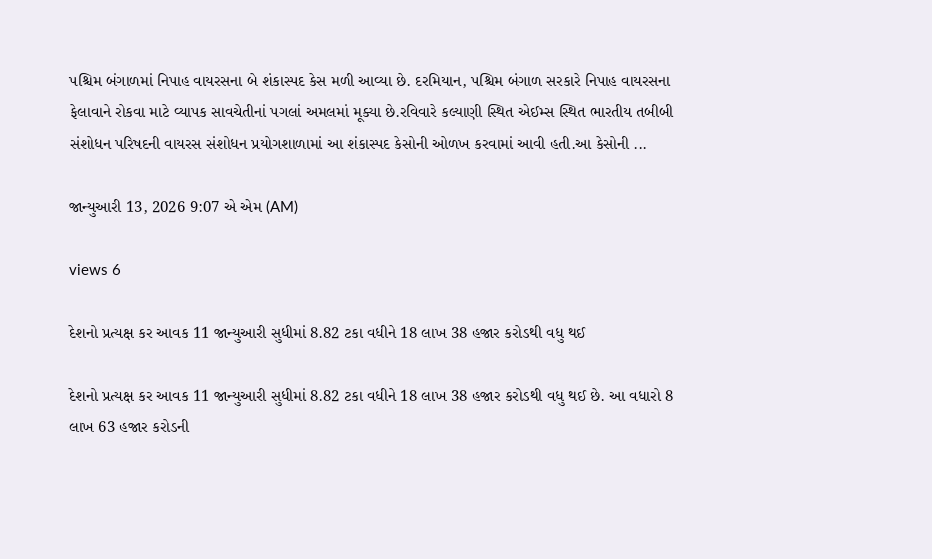પશ્ચિમ બંગાળમાં નિપાહ વાયરસના બે શંકાસ્પદ કેસ મળી આવ્યા છે. દરમિયાન, પશ્ચિમ બંગાળ સરકારે નિપાહ વાયરસના ફેલાવાને રોકવા માટે વ્યાપક સાવચેતીનાં પગલાં અમલમાં મૂક્યા છે.રવિવારે કલ્યાણી સ્થિત એઈમ્સ સ્થિત ભારતીય તબીબી સંશોધન પરિષદની વાયરસ સંશોધન પ્રયોગશાળામાં આ શંકાસ્પદ કેસોની ઓળખ કરવામાં આવી હતી.આ કેસોની ...

જાન્યુઆરી 13, 2026 9:07 એ એમ (AM)

views 6

દેશનો પ્રત્યક્ષ કર આવક 11 જાન્યુઆરી સુધીમાં 8.82 ટકા વધીને 18 લાખ 38 હજાર કરોડથી વધુ થઈ

દેશનો પ્રત્યક્ષ કર આવક 11 જાન્યુઆરી સુધીમાં 8.82 ટકા વધીને 18 લાખ 38 હજાર કરોડથી વધુ થઈ છે. આ વધારો 8 લાખ 63 હજાર કરોડની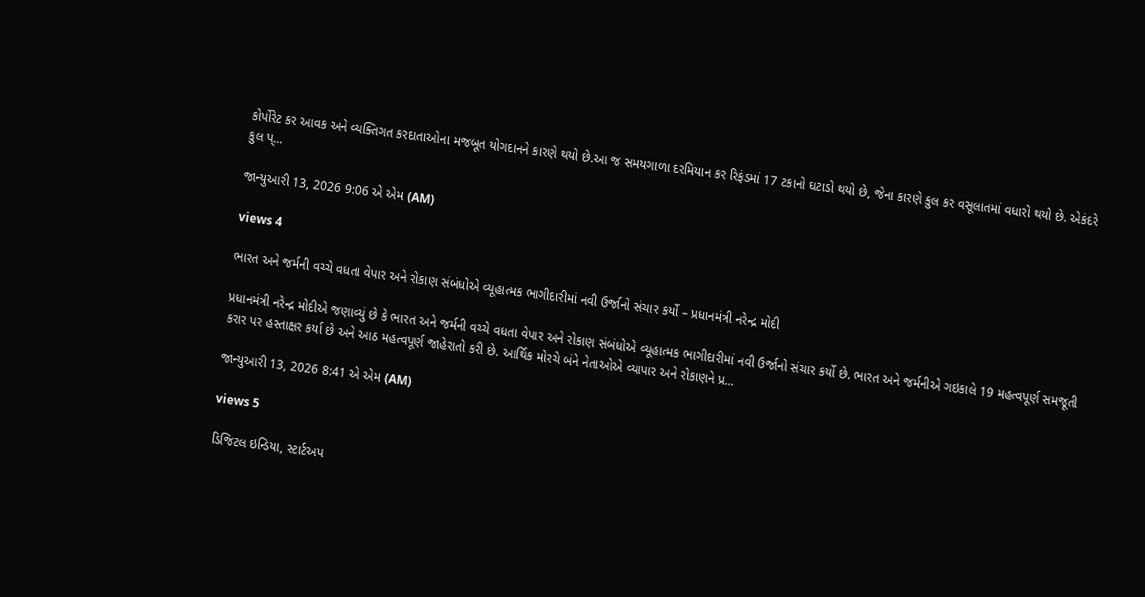કોર્પોરેટ કર આવક અને વ્યક્તિગત કરદાતાઓના મજબૂત યોગદાનને કારણે થયો છે.આ જ સમયગાળા દરમિયાન કર રિફંડમાં 17 ટકાનો ઘટાડો થયો છે, જેના કારણે કુલ કર વસૂલાતમાં વધારો થયો છે. એકંદરે કુલ પ્...

જાન્યુઆરી 13, 2026 9:06 એ એમ (AM)

views 4

ભારત અને જર્મની વચ્ચે વધતા વેપાર અને રોકાણ સંબંધોએ વ્યૂહાત્મક ભાગીદારીમાં નવી ઉર્જાનો સંચાર કર્યો – પ્રધાનમંત્રી નરેન્દ્ર મોદી

પ્રધાનમંત્રી નરેન્દ્ર મોદીએ જણાવ્યું છે કે ભારત અને જર્મની વચ્ચે વધતા વેપાર અને રોકાણ સંબંધોએ વ્યૂહાત્મક ભાગીદારીમાં નવી ઉર્જાનો સંચાર કર્યો છે. ભારત અને જર્મનીએ ગઇકાલે 19 મહત્વપૂર્ણ સમજૂતી કરાર પર હસ્તાક્ષર કર્યા છે અને આઠ મહત્વપૂર્ણ જાહેરાતો કરી છે. આર્થિક મોરચે બંને નેતાઓએ વ્યાપાર અને રોકાણને પ્ર...

જાન્યુઆરી 13, 2026 8:41 એ એમ (AM)

views 5

ડિજિટલ ઇન્ડિયા, સ્ટાર્ટઅપ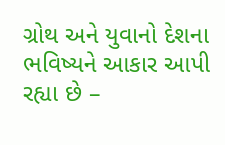ગ્રોથ અને યુવાનો દેશના ભવિષ્યને આકાર આપી રહ્યા છે –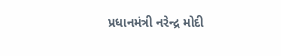પ્રધાનમંત્રી નરેન્દ્ર મોદી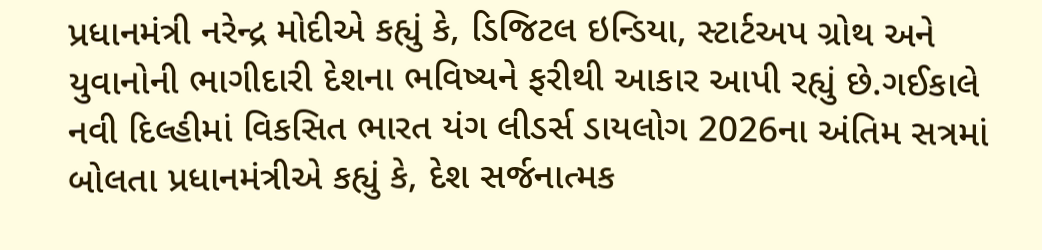પ્રધાનમંત્રી નરેન્દ્ર મોદીએ કહ્યું કે, ડિજિટલ ઇન્ડિયા, સ્ટાર્ટઅપ ગ્રોથ અને યુવાનોની ભાગીદારી દેશના ભવિષ્યને ફરીથી આકાર આપી રહ્યું છે.ગઈકાલે નવી દિલ્હીમાં વિકસિત ભારત યંગ લીડર્સ ડાયલોગ 2026ના અંતિમ સત્રમાં બોલતા પ્રધાનમંત્રીએ કહ્યું કે, દેશ સર્જનાત્મક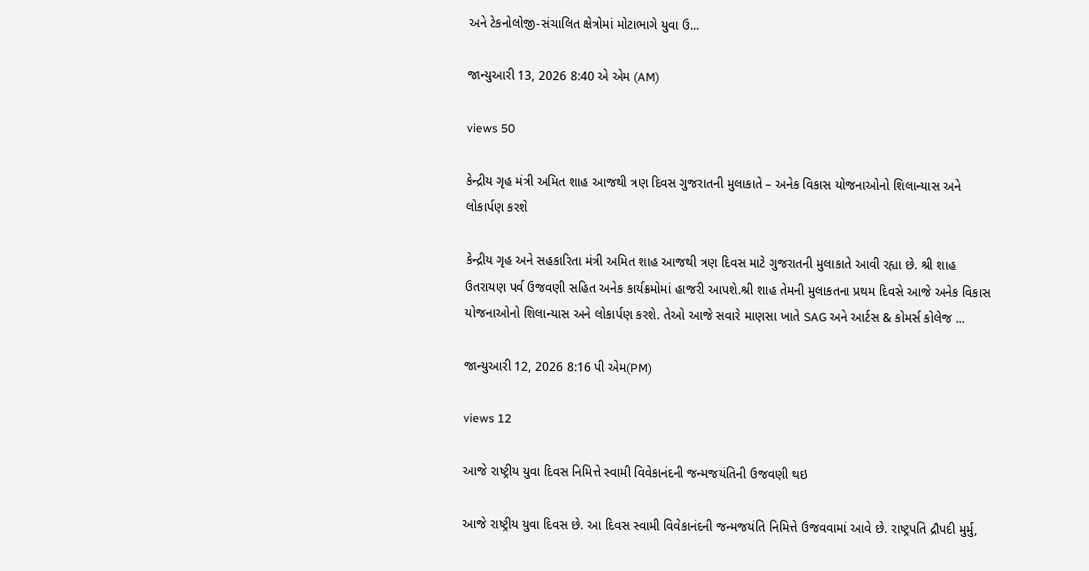અને ટેકનોલોજી-સંચાલિત ક્ષેત્રોમાં મોટાભાગે યુવા ઉ...

જાન્યુઆરી 13, 2026 8:40 એ એમ (AM)

views 50

કેન્દ્રીય ગૃહ મંત્રી અમિત શાહ આજથી ત્રણ દિવસ ગુજરાતની મુલાકાતે – અનેક વિકાસ યોજનાઓનો શિલાન્યાસ અને લોકાર્પણ કરશે

કેન્દ્રીય ગૃહ અને સહકારિતા મંત્રી અમિત શાહ આજથી ત્રણ દિવસ માટે ગુજરાતની મુલાકાતે આવી રહ્યા છે. શ્રી શાહ ઉતરાયણ પર્વ ઉજવણી સહિત અનેક કાર્યક્રમોમાં હાજરી આપશે.શ્રી શાહ તેમની મુલાકતના પ્રથમ દિવસે આજે અનેક વિકાસ યોજનાઓનો શિલાન્યાસ અને લોકાર્પણ કરશે. તેઓ આજે સવારે માણસા ખાતે SAG અને આર્ટસ & કોમર્સ કોલેજ ...

જાન્યુઆરી 12, 2026 8:16 પી એમ(PM)

views 12

આજે રાષ્ટ્રીય યુવા દિવસ નિમિત્તે સ્વામી વિવેકાનંદની જન્મજયંતિની ઉજવણી થઇ

આજે રાષ્ટ્રીય યુવા દિવસ છે. આ દિવસ સ્વામી વિવેકાનંદની જન્મજયંતિ નિમિત્તે ઉજવવામાં આવે છે. રાષ્ટ્રપતિ દ્રૌપદી મુર્મુ,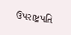ઉપરાષ્ટ્રપતિ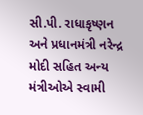સી.પી. રાધાકૃષ્ણન અને પ્રધાનમંત્રી નરેન્દ્ર મોદી સહિત અન્ય મંત્રીઓએ સ્વામી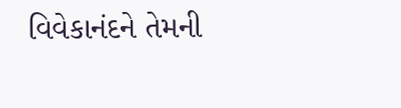વિવેકાનંદને તેમની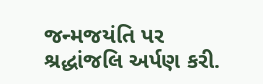જન્મજયંતિ પર શ્રદ્ધાંજલિ અર્પણ કરી.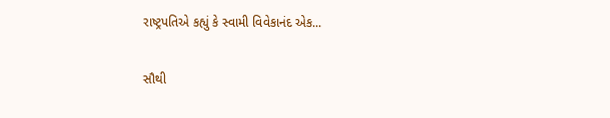રાષ્ટ્રપતિએ કહ્યું કે સ્વામી વિવેકાનંદ એક...

સૌથી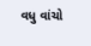વધુ વાંચો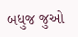બધુજ જુઓ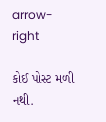arrow-right

કોઈ પોસ્ટ મળી નથી.